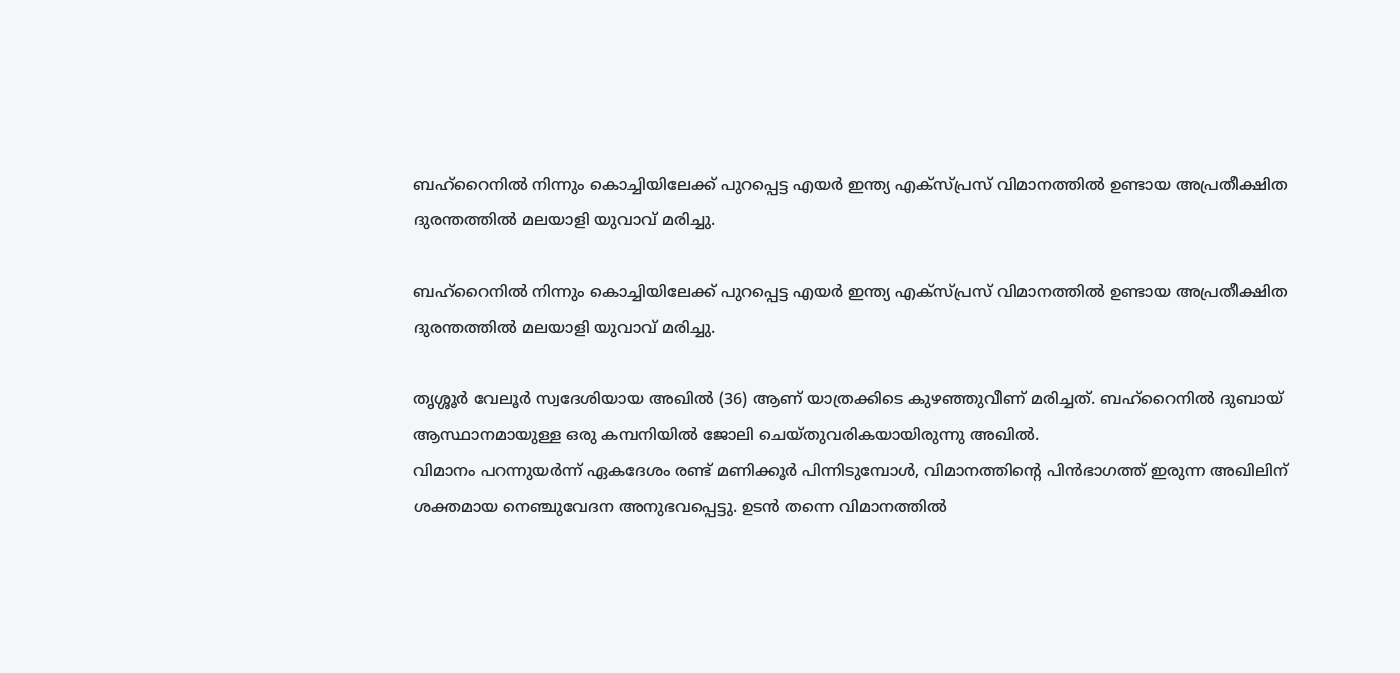ബഹ്റൈനിൽ നിന്നും കൊച്ചിയിലേക്ക് പുറപ്പെട്ട എയർ ഇന്ത്യ എക്‌സ്പ്രസ് വിമാനത്തിൽ ഉണ്ടായ അപ്രതീക്ഷിത ദുരന്തത്തിൽ മലയാളി യുവാവ് മരിച്ചു.

ബഹ്റൈനിൽ നിന്നും കൊച്ചിയിലേക്ക് പുറപ്പെട്ട എയർ ഇന്ത്യ എക്‌സ്പ്രസ് വിമാനത്തിൽ ഉണ്ടായ അപ്രതീക്ഷിത ദുരന്തത്തിൽ മലയാളി യുവാവ് മരിച്ചു.

തൃശ്ശൂർ വേലൂർ സ്വദേശിയായ അഖിൽ (36) ആണ് യാത്രക്കിടെ കുഴഞ്ഞുവീണ് മരിച്ചത്. ബഹ്റൈനിൽ ദുബായ് ആസ്ഥാനമായുള്ള ഒരു കമ്പനിയിൽ ജോലി ചെയ്തുവരികയായിരുന്നു അഖിൽ.
വിമാനം പറന്നുയർന്ന് ഏകദേശം രണ്ട് മണിക്കൂർ പിന്നിടുമ്പോൾ, വിമാനത്തിന്റെ പിൻഭാഗത്ത് ഇരുന്ന അഖിലിന് ശക്തമായ നെഞ്ചുവേദന അനുഭവപ്പെട്ടു. ഉടൻ തന്നെ വിമാനത്തിൽ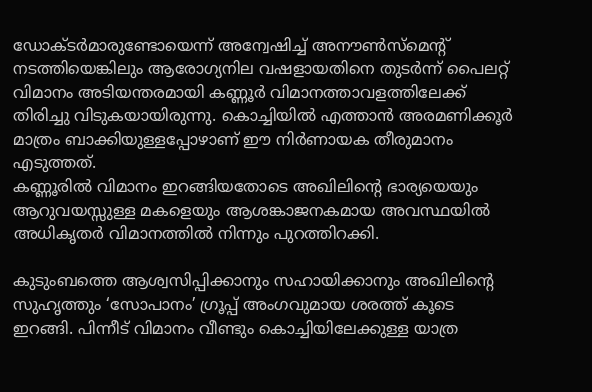ഡോക്ടർമാരുണ്ടോയെന്ന് അന്വേഷിച്ച് അനൗൺസ്മെന്റ് നടത്തിയെങ്കിലും ആരോഗ്യനില വഷളായതിനെ തുടർന്ന് പൈലറ്റ് വിമാനം അടിയന്തരമായി കണ്ണൂർ വിമാനത്താവളത്തിലേക്ക് തിരിച്ചു വിടുകയായിരുന്നു. കൊച്ചിയിൽ എത്താൻ അരമണിക്കൂർ മാത്രം ബാക്കിയുള്ളപ്പോഴാണ് ഈ നിർണായക തീരുമാനം എടുത്തത്.
കണ്ണൂരിൽ വിമാനം ഇറങ്ങിയതോടെ അഖിലിന്റെ ഭാര്യയെയും ആറുവയസ്സുള്ള മകളെയും ആശങ്കാജനകമായ അവസ്ഥയിൽ അധികൃതർ വിമാനത്തിൽ നിന്നും പുറത്തിറക്കി.

കുടുംബത്തെ ആശ്വസിപ്പിക്കാനും സഹായിക്കാനും അഖിലിന്റെ സുഹൃത്തും ‘സോപാനം’ ഗ്രൂപ്പ് അംഗവുമായ ശരത്ത് കൂടെ ഇറങ്ങി. പിന്നീട് വിമാനം വീണ്ടും കൊച്ചിയിലേക്കുള്ള യാത്ര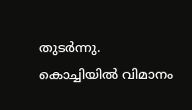തുടർന്നു.
കൊച്ചിയിൽ വിമാനം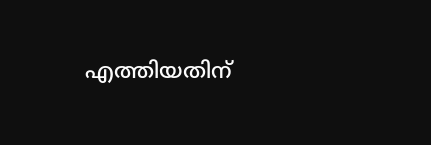എത്തിയതിന്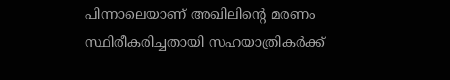പിന്നാലെയാണ് അഖിലിന്റെ മരണം സ്ഥിരീകരിച്ചതായി സഹയാത്രികർക്ക്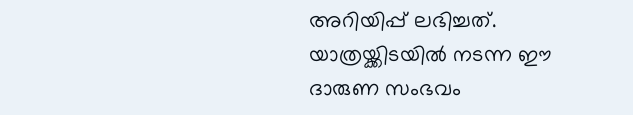അറിയിപ്പ് ലഭിച്ചത്. യാത്രയ്ക്കിടയിൽ നടന്ന ഈ ദാരുണ സംഭവം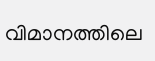വിമാനത്തിലെ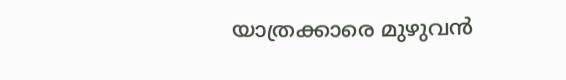യാത്രക്കാരെ മുഴുവൻ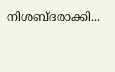നിശബ്ദരാക്കി...